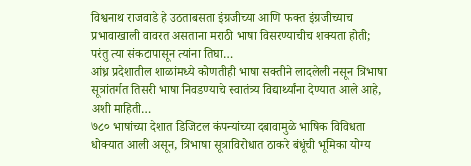विश्वनाथ राजवाडे हे उठताबसता इंग्रजीच्या आणि फक्त इंग्रजीच्याच प्रभावाखाली वावरत असताना मराठी भाषा विसरण्याचीच शक्यता होती; परंतु त्या संकटापासून त्यांना तिघा…
आंध्र प्रदेशातील शाळांमध्ये कोणतीही भाषा सक्तीने लादलेली नसून त्रिभाषा सूत्रांतर्गत तिसरी भाषा निवडण्याचे स्वातंत्र्य विद्यार्थ्यांना देण्यात आले आहे, अशी माहिती…
७८० भाषांच्या देशात डिजिटल कंपन्यांच्या दबावामुळे भाषिक विविधता धोक्यात आली असून, त्रिभाषा सूत्राविरोधात ठाकरे बंधूंची भूमिका योग्य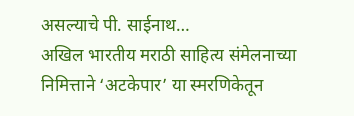असल्याचे पी. साईनाथ…
अखिल भारतीय मराठी साहित्य संमेलनाच्या निमित्ताने ‘अटकेपार’ या स्मरणिकेतून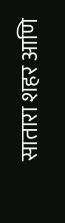सातारा शहर आणि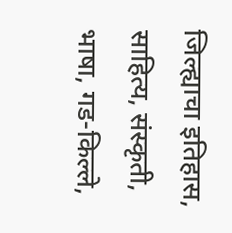जिल्ह्याचा इतिहास, साहित्य, संस्कृती, भाषा, गड-किल्ले,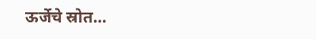ऊर्जेचे स्रोत…